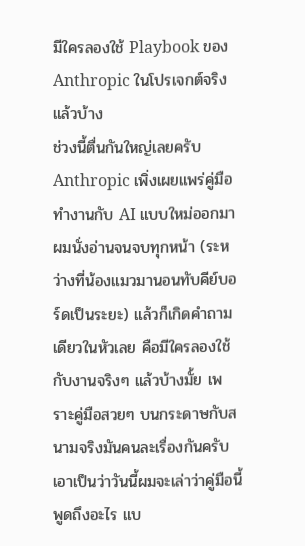มีใครลองใช้ Playbook ของ Anthropic ในโปรเจกต์จริงแล้วบ้าง
ช่วงนี้ตื่นกันใหญ่เลยครับ Anthropic เพิ่งเผยแพร่คู่มือทำงานกับ AI แบบใหม่ออกมา ผมนั่งอ่านจนจบทุกหน้า (ระหว่างที่น้องแมวมานอนทับคีย์บอร์ดเป็นระยะ) แล้วก็เกิดคำถามเดียวในหัวเลย คือมีใครลองใช้กับงานจริงๆ แล้วบ้างมั้ย เพราะคู่มือสวยๆ บนกระดาษกับสนามจริงมันคนละเรื่องกันครับ
เอาเป็นว่าวันนี้ผมจะเล่าว่าคู่มือนี้พูดถึงอะไร แบ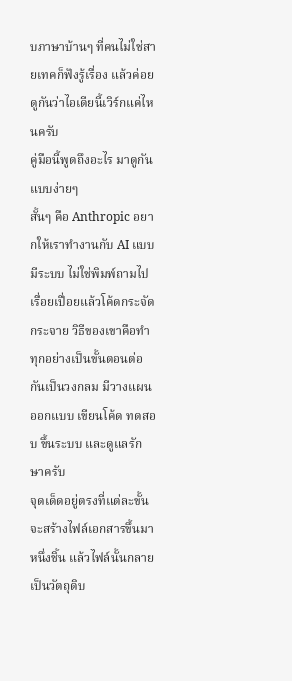บภาษาบ้านๆ ที่คนไม่ใช่สายเทคก็ฟังรู้เรื่อง แล้วค่อยดูกันว่าไอเดียนี้เวิร์กแค่ไหนครับ
คู่มือนี้พูดถึงอะไร มาดูกันแบบง่ายๆ
สั้นๆ คือ Anthropic อยากให้เราทำงานกับ AI แบบมีระบบ ไม่ใช่พิมพ์ถามไปเรื่อยเปื่อยแล้วโค้ดกระจัดกระจาย วิธีของเขาคือทำทุกอย่างเป็นขั้นตอนต่อกันเป็นวงกลม มีวางแผน ออกแบบ เขียนโค้ด ทดสอบ ขึ้นระบบ และดูแลรักษาครับ
จุดเด็ดอยู่ตรงที่แต่ละขั้นจะสร้างไฟล์เอกสารขึ้นมาหนึ่งชิ้น แล้วไฟล์นั้นกลายเป็นวัตถุดิบ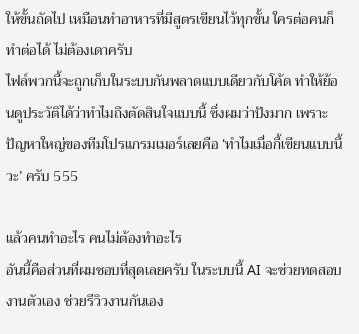ให้ขั้นถัดไป เหมือนทำอาหารที่มีสูตรเขียนไว้ทุกขั้น ใครต่อคนก็ทำต่อได้ ไม่ต้องเดาครับ
ไฟล์พวกนี้จะถูกเก็บในระบบกันพลาดแบบเดียวกับโค้ด ทำให้ย้อนดูประวัติได้ว่าทำไมถึงตัดสินใจแบบนี้ ซึ่งผมว่าปังมาก เพราะปัญหาใหญ่ของทีมโปรแกรมเมอร์เลยคือ ‘ทำไมเมื่อกี้เขียนแบบนี้วะ’ ครับ 555

แล้วคนทำอะไร คนไม่ต้องทำอะไร
อันนี้คือส่วนที่ผมชอบที่สุดเลยครับ ในระบบนี้ AI จะช่วยทดสอบงานตัวเอง ช่วยรีวิวงานกันเอง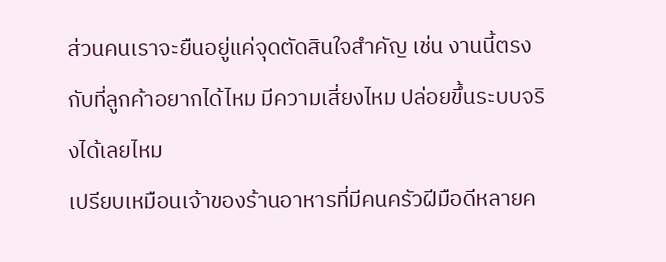ส่วนคนเราจะยืนอยู่แค่จุดตัดสินใจสำคัญ เช่น งานนี้ตรงกับที่ลูกค้าอยากได้ไหม มีความเสี่ยงไหม ปล่อยขึ้นระบบจริงได้เลยไหม
เปรียบเหมือนเจ้าของร้านอาหารที่มีคนครัวฝีมือดีหลายค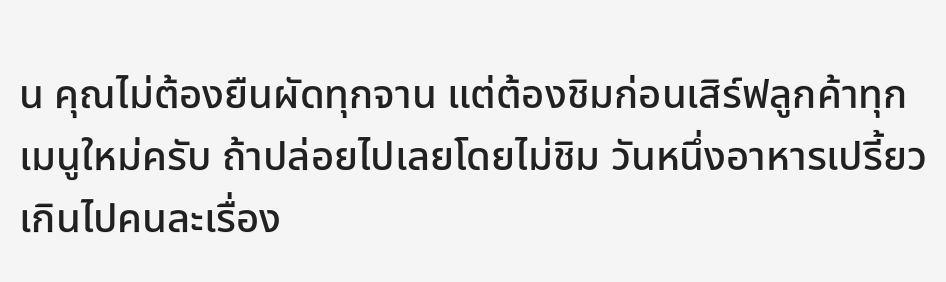น คุณไม่ต้องยืนผัดทุกจาน แต่ต้องชิมก่อนเสิร์ฟลูกค้าทุกเมนูใหม่ครับ ถ้าปล่อยไปเลยโดยไม่ชิม วันหนึ่งอาหารเปรี้ยวเกินไปคนละเรื่อง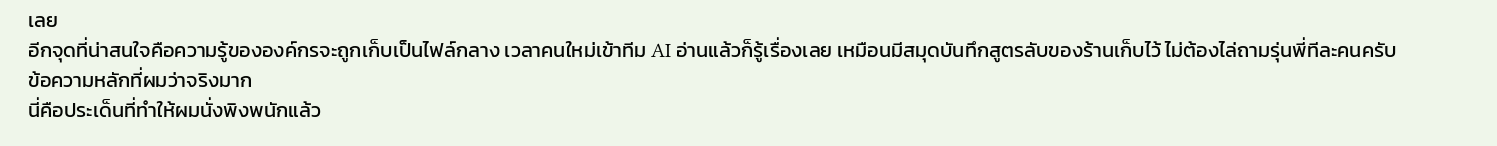เลย
อีกจุดที่น่าสนใจคือความรู้ขององค์กรจะถูกเก็บเป็นไฟล์กลาง เวลาคนใหม่เข้าทีม AI อ่านแล้วก็รู้เรื่องเลย เหมือนมีสมุดบันทึกสูตรลับของร้านเก็บไว้ ไม่ต้องไล่ถามรุ่นพี่ทีละคนครับ
ข้อความหลักที่ผมว่าจริงมาก
นี่คือประเด็นที่ทำให้ผมนั่งพิงพนักแล้ว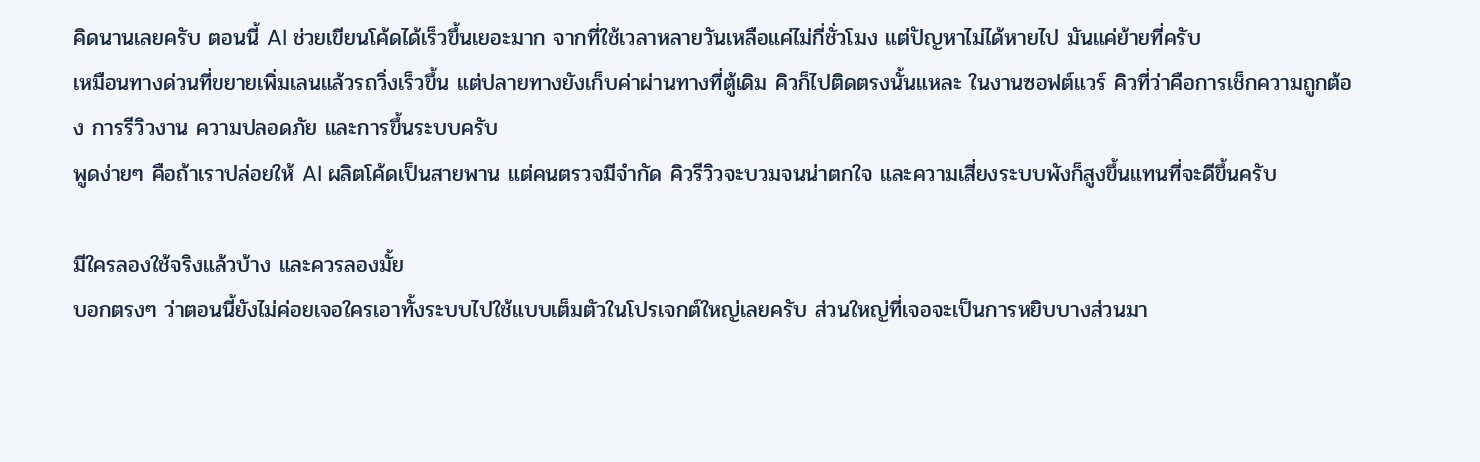คิดนานเลยครับ ตอนนี้ AI ช่วยเขียนโค้ดได้เร็วขึ้นเยอะมาก จากที่ใช้เวลาหลายวันเหลือแค่ไม่กี่ชั่วโมง แต่ปัญหาไม่ได้หายไป มันแค่ย้ายที่ครับ
เหมือนทางด่วนที่ขยายเพิ่มเลนแล้วรถวิ่งเร็วขึ้น แต่ปลายทางยังเก็บค่าผ่านทางที่ตู้เดิม คิวก็ไปติดตรงนั้นแหละ ในงานซอฟต์แวร์ คิวที่ว่าคือการเช็กความถูกต้อง การรีวิวงาน ความปลอดภัย และการขึ้นระบบครับ
พูดง่ายๆ คือถ้าเราปล่อยให้ AI ผลิตโค้ดเป็นสายพาน แต่คนตรวจมีจำกัด คิวรีวิวจะบวมจนน่าตกใจ และความเสี่ยงระบบพังก็สูงขึ้นแทนที่จะดีขึ้นครับ

มีใครลองใช้จริงแล้วบ้าง และควรลองมั้ย
บอกตรงๆ ว่าตอนนี้ยังไม่ค่อยเจอใครเอาทั้งระบบไปใช้แบบเต็มตัวในโปรเจกต์ใหญ่เลยครับ ส่วนใหญ่ที่เจอจะเป็นการหยิบบางส่วนมา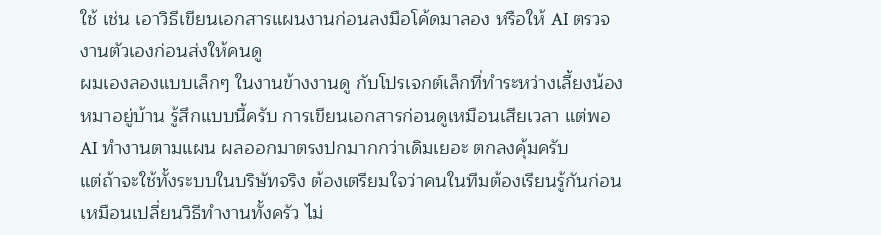ใช้ เช่น เอาวิธีเขียนเอกสารแผนงานก่อนลงมือโค้ดมาลอง หรือให้ AI ตรวจงานตัวเองก่อนส่งให้คนดู
ผมเองลองแบบเล็กๆ ในงานข้างงานดู กับโปรเจกต์เล็กที่ทำระหว่างเลี้ยงน้องหมาอยู่บ้าน รู้สึกแบบนี้ครับ การเขียนเอกสารก่อนดูเหมือนเสียเวลา แต่พอ AI ทำงานตามแผน ผลออกมาตรงปกมากกว่าเดิมเยอะ ตกลงคุ้มครับ
แต่ถ้าจะใช้ทั้งระบบในบริษัทจริง ต้องเตรียมใจว่าคนในทีมต้องเรียนรู้กันก่อน เหมือนเปลี่ยนวิธีทำงานทั้งครัว ไม่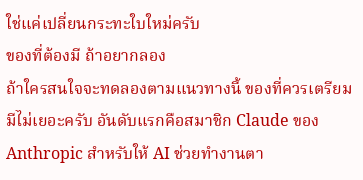ใช่แค่เปลี่ยนกระทะใบใหม่ครับ
ของที่ต้องมี ถ้าอยากลอง
ถ้าใครสนใจจะทดลองตามแนวทางนี้ ของที่ควรเตรียมมีไม่เยอะครับ อันดับแรกคือสมาชิก Claude ของ Anthropic สำหรับให้ AI ช่วยทำงานตา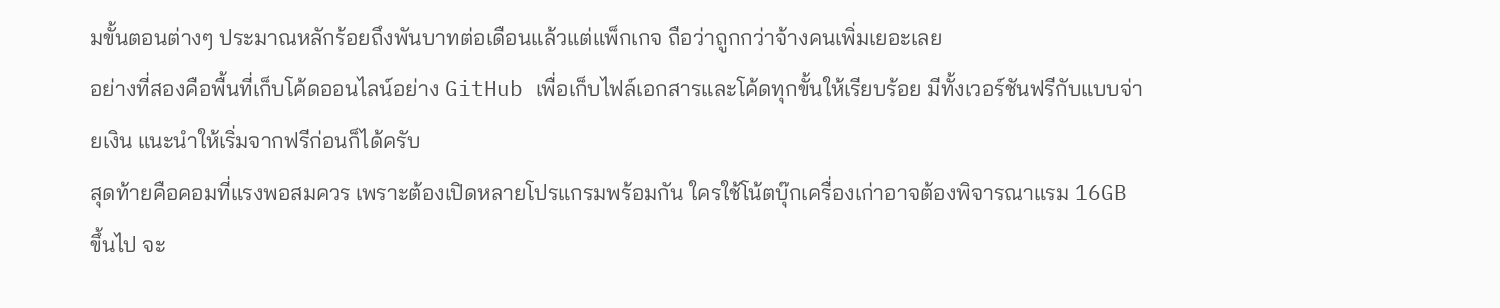มขั้นตอนต่างๆ ประมาณหลักร้อยถึงพันบาทต่อเดือนแล้วแต่แพ็กเกจ ถือว่าถูกกว่าจ้างคนเพิ่มเยอะเลย
อย่างที่สองคือพื้นที่เก็บโค้ดออนไลน์อย่าง GitHub เพื่อเก็บไฟล์เอกสารและโค้ดทุกขั้นให้เรียบร้อย มีทั้งเวอร์ชันฟรีกับแบบจ่ายเงิน แนะนำให้เริ่มจากฟรีก่อนก็ได้ครับ
สุดท้ายคือคอมที่แรงพอสมควร เพราะต้องเปิดหลายโปรแกรมพร้อมกัน ใครใช้โน้ตบุ๊กเครื่องเก่าอาจต้องพิจารณาแรม 16GB ขึ้นไป จะ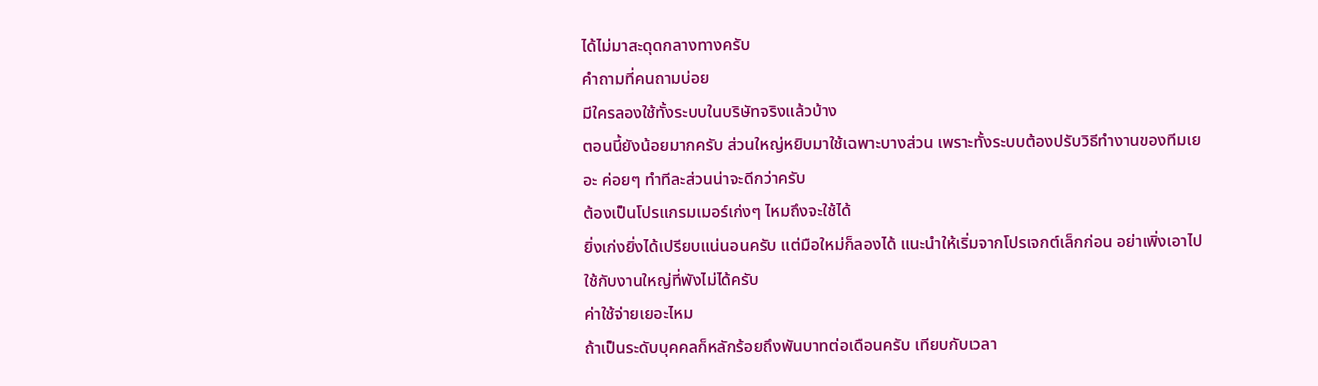ได้ไม่มาสะดุดกลางทางครับ
คำถามที่คนถามบ่อย
มีใครลองใช้ทั้งระบบในบริษัทจริงแล้วบ้าง
ตอนนี้ยังน้อยมากครับ ส่วนใหญ่หยิบมาใช้เฉพาะบางส่วน เพราะทั้งระบบต้องปรับวิธีทำงานของทีมเยอะ ค่อยๆ ทำทีละส่วนน่าจะดีกว่าครับ
ต้องเป็นโปรแกรมเมอร์เก่งๆ ไหมถึงจะใช้ได้
ยิ่งเก่งยิ่งได้เปรียบแน่นอนครับ แต่มือใหม่ก็ลองได้ แนะนำให้เริ่มจากโปรเจกต์เล็กก่อน อย่าเพิ่งเอาไปใช้กับงานใหญ่ที่พังไม่ได้ครับ
ค่าใช้จ่ายเยอะไหม
ถ้าเป็นระดับบุคคลก็หลักร้อยถึงพันบาทต่อเดือนครับ เทียบกับเวลา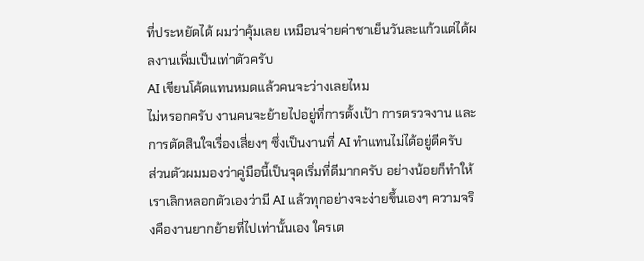ที่ประหยัดได้ ผมว่าคุ้มเลย เหมือนจ่ายค่าชาเย็นวันละแก้วแต่ได้ผลงานเพิ่มเป็นเท่าตัวครับ
AI เขียนโค้ดแทนหมดแล้วคนจะว่างเลยไหม
ไม่หรอกครับ งานคนจะย้ายไปอยู่ที่การตั้งเป้า การตรวจงาน และการตัดสินใจเรื่องเสี่ยงๆ ซึ่งเป็นงานที่ AI ทำแทนไม่ได้อยู่ดีครับ
ส่วนตัวผมมองว่าคู่มือนี้เป็นจุดเริ่มที่ดีมากครับ อย่างน้อยก็ทำให้เราเลิกหลอกตัวเองว่ามี AI แล้วทุกอย่างจะง่ายขึ้นเองๆ ความจริงคืองานยากย้ายที่ไปเท่านั้นเอง ใครเต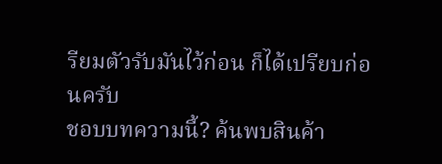รียมตัวรับมันไว้ก่อน ก็ได้เปรียบก่อนครับ
ชอบบทความนี้? ค้นพบสินค้า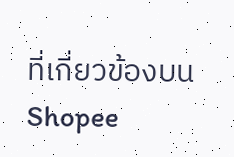ที่เกี่ยวข้องบน Shopee